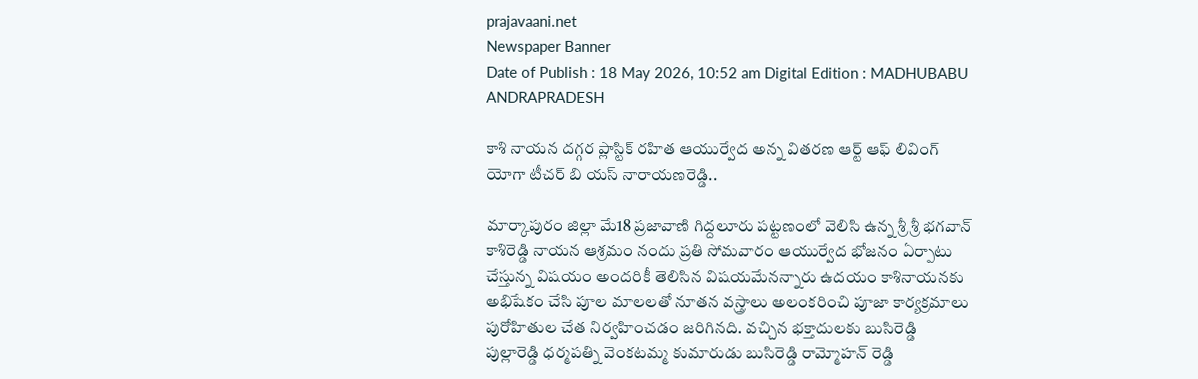prajavaani.net
Newspaper Banner
Date of Publish : 18 May 2026, 10:52 am Digital Edition : MADHUBABU ANDRAPRADESH

కాశి నాయన దగ్గర ప్లాస్టిక్ రహిత ఆయుర్వేద అన్న వితరణ ఆర్ట్ ఆఫ్ లివింగ్ యోగా టీచర్ బి యస్ నారాయణరెడ్డి..

మార్కాపురం జిల్లా మే18 ప్రజావాణి గిద్దలూరు పట్టణంలో వెలిసి ఉన్న శ్రీ శ్రీ భగవాన్ కాశిరెడ్డి నాయన ఆశ్రమం నందు ప్రతి సోమవారం ఆయుర్వేద భోజనం ఏర్పాటు చేస్తున్న విషయం అందరికీ తెలిసిన విషయమేనన్నారు ఉదయం కాశినాయనకు అభిషేకం చేసి పూల మాలలతో నూతన వస్త్రాలు అలంకరించి పూజా కార్యక్రమాలు పురోహితుల చేత నిర్వహించడం జరిగినది. వచ్చిన భక్తాదులకు బుసిరెడ్డి పుల్లారెడ్డి ధర్మపత్ని వెంకటమ్మ కుమారుడు బుసిరెడ్డి రామ్మోహన్ రెడ్డి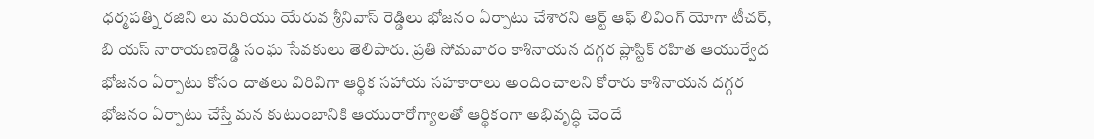ధర్మపత్ని రజిని లు మరియు యేరువ శ్రీనివాస్ రెడ్డిలు భోజనం ఏర్పాటు చేశారని ఆర్ట్ ఆఫ్ లివింగ్ యోగా టీచర్, బి యస్ నారాయణరెడ్డి సంఘ సేవకులు తెలిపారు. ప్రతి సోమవారం కాశినాయన దగ్గర ప్లాస్టిక్ రహిత ఆయుర్వేద భోజనం ఏర్పాటు కోసం దాతలు విరివిగా ఆర్థిక సహాయ సహకారాలు అందించాలని కోరారు కాశినాయన దగ్గర భోజనం ఏర్పాటు చేస్తే మన కుటుంబానికి ఆయురారోగ్యాలతో ఆర్థికంగా అభివృద్ధి చెందే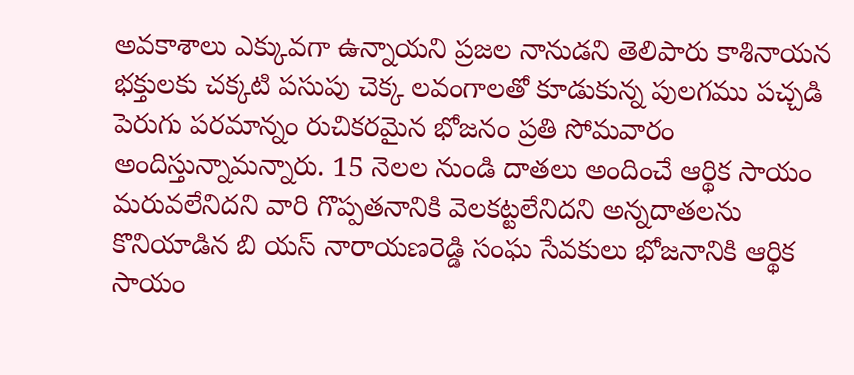అవకాశాలు ఎక్కువగా ఉన్నాయని ప్రజల నానుడని తెలిపారు కాశినాయన భక్తులకు చక్కటి పసుపు చెక్క లవంగాలతో కూడుకున్న పులగము పచ్చడి పెరుగు పరమాన్నం రుచికరమైన భోజనం ప్రతి సోమవారం అందిస్తున్నామన్నారు. 15 నెలల నుండి దాతలు అందించే ఆర్థిక సాయం మరువలేనిదని వారి గొప్పతనానికి వెలకట్టలేనిదని అన్నదాతలను కొనియాడిన బి యస్ నారాయణరెడ్డి సంఘ సేవకులు భోజనానికి ఆర్థిక సాయం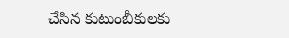చేసిన కుటుంబీకులకు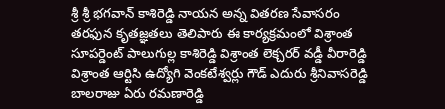శ్రీ శ్రీ భగవాన్ కాశిరెడ్డి నాయన అన్న వితరణ సేవాసరం తరఫున కృతజ్ఞతలు తెలిపారు ఈ కార్యక్రమంలో విశ్రాంత సూపర్డెంట్ పాలుగుల్ల కాశిరెడ్డి విశ్రాంత లెక్చరర్ వడ్డీ వీరారెడ్డి విశ్రాంత ఆర్టిసి ఉద్యోగి వెంకటేశ్వర్లు గౌడ్ ఎదురు శ్రీనివాసరెడ్డి బాలరాజు ఏరు రమణారెడ్డి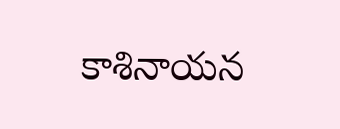కాశినాయన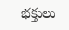భక్తులు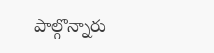పాల్గొన్నారు